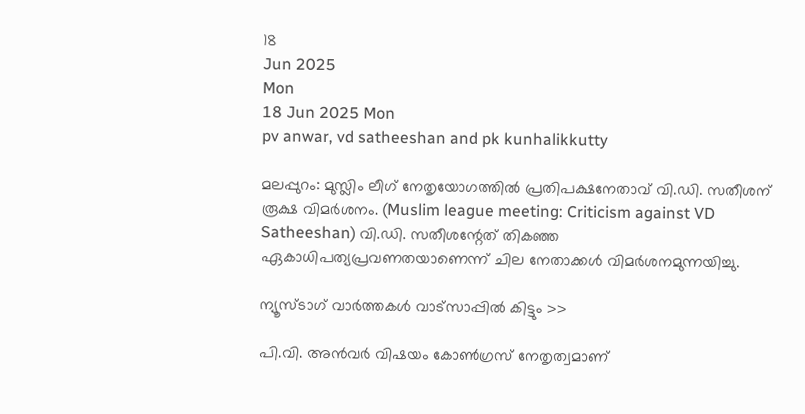18
Jun 2025
Mon
18 Jun 2025 Mon
pv anwar, vd satheeshan and pk kunhalikkutty

മലപ്പുറം: മുസ്ലിം ലീഗ് നേതൃയോഗത്തില്‍ പ്രതിപക്ഷനേതാവ് വി.ഡി. സതീശന് രൂക്ഷ വിമര്‍ശനം. (Muslim league meeting: Criticism against VD Satheeshan) വി.ഡി. സതീശന്റേത് തികഞ്ഞ ഏകാധിപത്യപ്രവണതയാണെന്ന് ചില നേതാക്കള്‍ വിമര്‍ശനമുന്നയിച്ചു.

ന്യൂസ്ടാഗ് വാര്‍ത്തകള്‍ വാട്‌സാപ്പില്‍ കിട്ടും >>

പി.വി. അന്‍വര്‍ വിഷയം കോണ്‍ഗ്രസ് നേതൃത്വമാണ്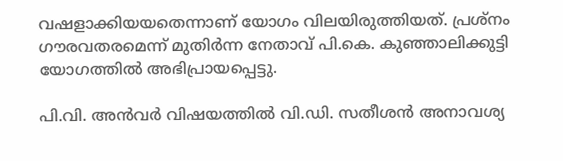വഷളാക്കിയയതെന്നാണ് യോഗം വിലയിരുത്തിയത്. പ്രശ്നം ഗൗരവതരമെന്ന് മുതിര്‍ന്ന നേതാവ് പി.കെ. കുഞ്ഞാലിക്കുട്ടി യോഗത്തില്‍ അഭിപ്രായപ്പെട്ടു.

പി.വി. അന്‍വര്‍ വിഷയത്തില്‍ വി.ഡി. സതീശന്‍ അനാവശ്യ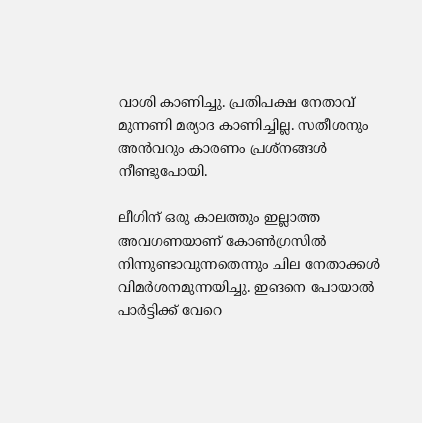വാശി കാണിച്ചു. പ്രതിപക്ഷ നേതാവ് മുന്നണി മര്യാദ കാണിച്ചില്ല. സതീശനും അന്‍വറും കാരണം പ്രശ്നങ്ങള്‍ നീണ്ടുപോയി.

ലീഗിന് ഒരു കാലത്തും ഇല്ലാത്ത അവഗണയാണ് കോണ്‍ഗ്രസില്‍ നിന്നുണ്ടാവുന്നതെന്നും ചില നേതാക്കള്‍ വിമര്‍ശനമുന്നയിച്ചു. ഇങനെ പോയാല്‍ പാര്‍ട്ടിക്ക് വേറെ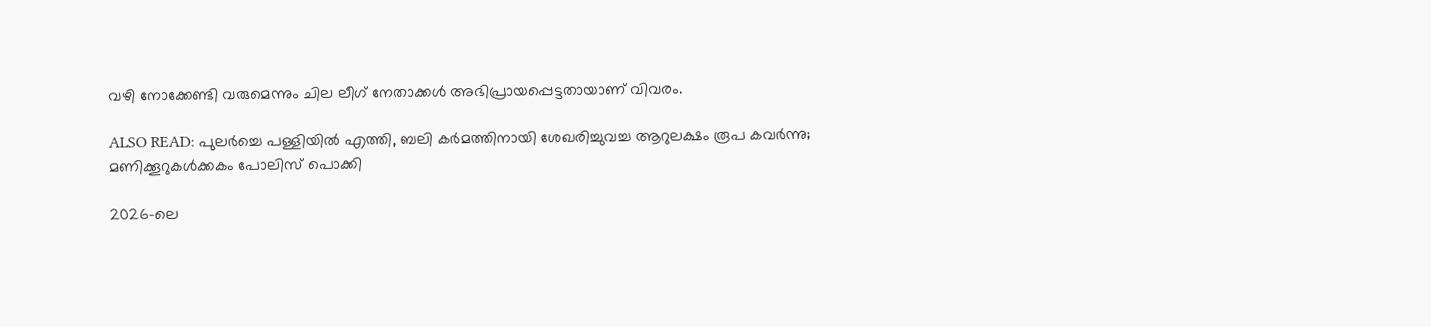വഴി നോക്കേണ്ടി വരുമെന്നും ചില ലീഗ് നേതാക്കള്‍ അഭിപ്രായപ്പെട്ടതായാണ് വിവരം.

ALSO READ: പുലർച്ചെ പള്ളിയിൽ എത്തി, ബലി കർമത്തിനായി ശേഖരിച്ചുവച്ച ആറുലക്ഷം രൂപ കവർന്നു; മണിക്കൂറുകൾക്കകം പോലിസ് പൊക്കി

2026-ലെ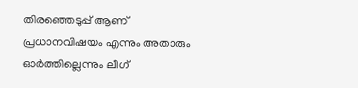തിരഞ്ഞെടുപ്പ് ആണ് പ്രധാനവിഷയം എന്നും അതാരും ഓര്‍ത്തില്ലെന്നും ലീഗ്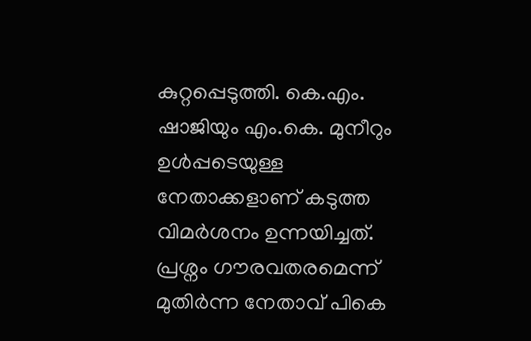കുറ്റപ്പെടുത്തി. കെ.എം. ഷാജിയും എം.കെ. മുനീറും ഉള്‍പ്പടെയുള്ള നേതാക്കളാണ് കടുത്ത വിമര്‍ശനം ഉന്നയിച്ചത്. പ്രശ്നം ഗൗരവതരമെന്ന് മുതിര്‍ന്ന നേതാവ് പികെ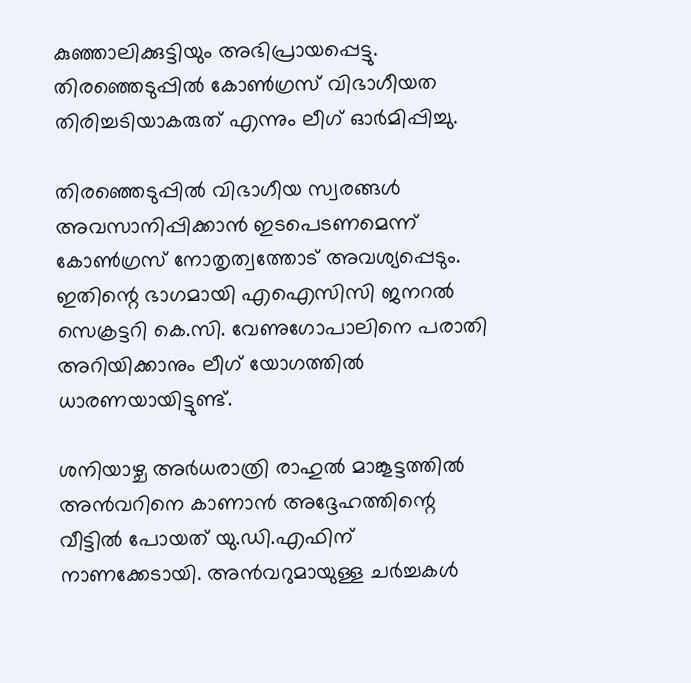കുഞ്ഞാലിക്കുട്ടിയും അഭിപ്രായപ്പെട്ടു. തിരഞ്ഞെടുപ്പില്‍ കോണ്‍ഗ്രസ് വിഭാഗീയത തിരിച്ചടിയാകരുത് എന്നും ലീഗ് ഓര്‍മിപ്പിച്ചു.

തിരഞ്ഞെടുപ്പില്‍ വിഭാഗീയ സ്വരങ്ങള്‍ അവസാനിപ്പിക്കാന്‍ ഇടപെടണമെന്ന് കോണ്‍ഗ്രസ് നോതൃത്വത്തോട് അവശ്യപ്പെടും. ഇതിന്റെ ഭാഗമായി എഐസിസി ജനറല്‍ സെക്രട്ടറി കെ.സി. വേണുഗോപാലിനെ പരാതി അറിയിക്കാനും ലീഗ് യോഗത്തില്‍ ധാരണയായിട്ടുണ്ട്.

ശനിയാഴ്ച അര്‍ധരാത്രി രാഹുല്‍ മാങ്കൂട്ടത്തില്‍ അന്‍വറിനെ കാണാന്‍ അദ്ദേഹത്തിന്റെ വീട്ടില്‍ പോയത് യു.ഡി.എഫിന് നാണക്കേടായി. അന്‍വറുമായുള്ള ചര്‍ച്ചകള്‍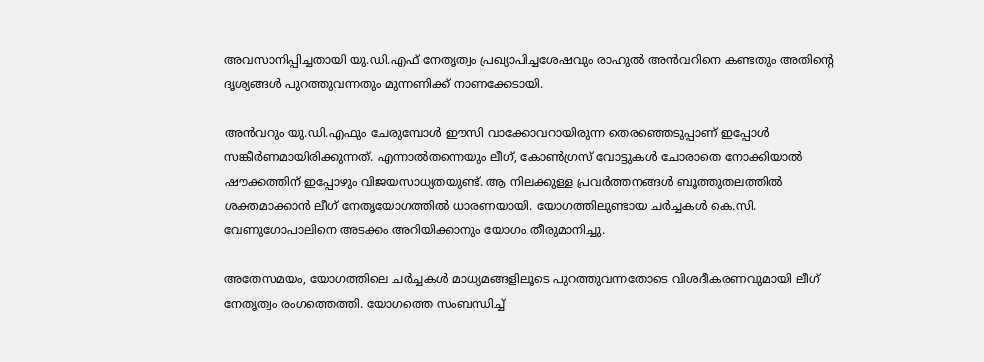അവസാനിപ്പിച്ചതായി യു.ഡി.എഫ് നേതൃത്വം പ്രഖ്യാപിച്ചശേഷവും രാഹുല്‍ അന്‍വറിനെ കണ്ടതും അതിന്റെ ദൃശ്യങ്ങള്‍ പുറത്തുവന്നതും മുന്നണിക്ക് നാണക്കേടായി.

അന്‍വറും യു.ഡി.എഫും ചേരുമ്പോള്‍ ഈസി വാക്കോവറായിരുന്ന തെരഞ്ഞെടുപ്പാണ് ഇപ്പോള്‍ സങ്കീര്‍ണമായിരിക്കുന്നത്. എന്നാല്‍തന്നെയും ലീഗ്, കോണ്‍ഗ്രസ് വോട്ടുകള്‍ ചോരാതെ നോക്കിയാല്‍ ഷൗക്കത്തിന് ഇപ്പോഴും വിജയസാധ്യതയുണ്ട്. ആ നിലക്കുള്ള പ്രവര്‍ത്തനങ്ങള്‍ ബൂത്തുതലത്തില്‍ ശക്തമാക്കാന്‍ ലീഗ് നേതൃയോഗത്തില്‍ ധാരണയായി. യോഗത്തിലുണ്ടായ ചര്‍ച്ചകള്‍ കെ.സി. വേണുഗോപാലിനെ അടക്കം അറിയിക്കാനും യോഗം തീരുമാനിച്ചു.

അതേസമയം, യോഗത്തിലെ ചര്‍ച്ചകള്‍ മാധ്യമങ്ങളിലൂടെ പുറത്തുവന്നതോടെ വിശദീകരണവുമായി ലീഗ് നേതൃത്വം രംഗത്തെത്തി. യോഗത്തെ സംബന്ധിച്ച്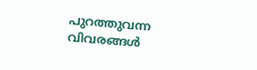പുറത്തുവന്ന വിവരങ്ങള്‍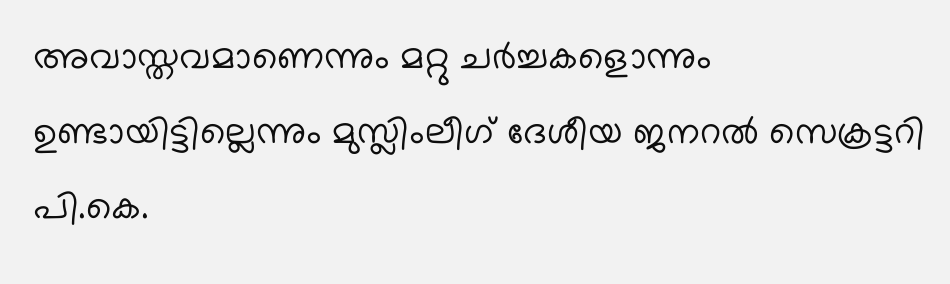അവാസ്തവമാണെന്നും മറ്റു ചര്‍ച്ചകളൊന്നും ഉണ്ടായിട്ടില്ലെന്നും മുസ്ലിംലീഗ് ദേശീയ ജനറല്‍ സെക്രട്ടറി പി.കെ.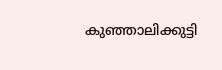കുഞ്ഞാലിക്കുട്ടി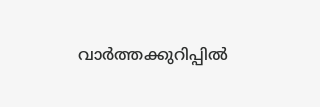വാര്‍ത്തക്കുറിപ്പില്‍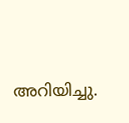അറിയിച്ചു.